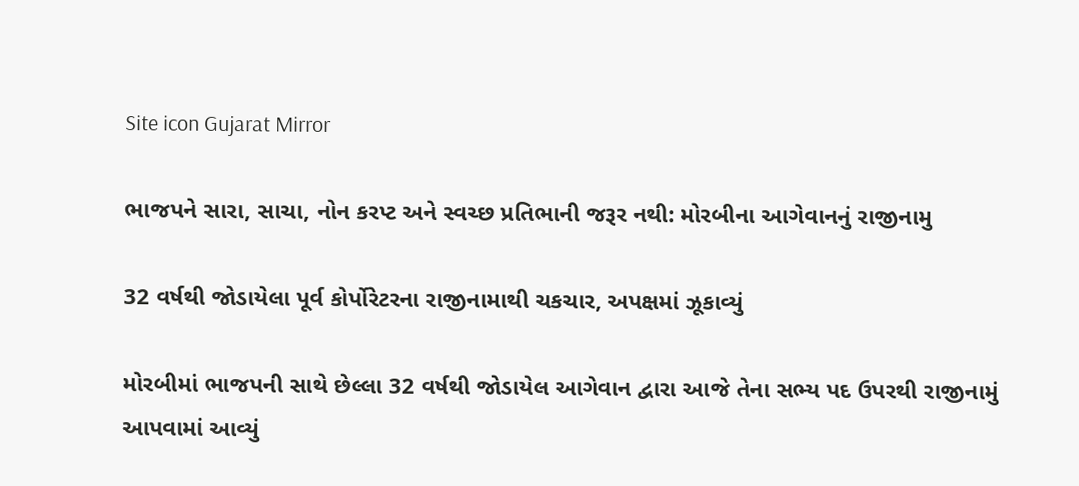Site icon Gujarat Mirror

ભાજપને સારા, સાચા, નોન કરપ્ટ અને સ્વચ્છ પ્રતિભાની જરૂર નથી: મોરબીના આગેવાનનું રાજીનામુ

32 વર્ષથી જોડાયેલા પૂર્વ કોર્પોરેટરના રાજીનામાથી ચકચાર, અપક્ષમાં ઝૂકાવ્યું

મોરબીમાં ભાજપની સાથે છેલ્લા 32 વર્ષથી જોડાયેલ આગેવાન દ્વારા આજે તેના સભ્ય પદ ઉપરથી રાજીનામું આપવામાં આવ્યું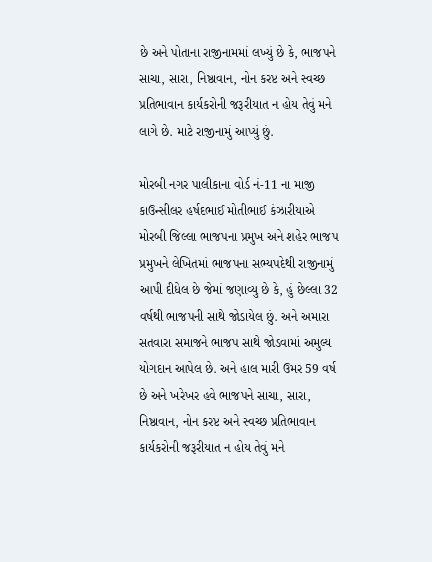છે અને પોતાના રાજીનામમાં લખ્યું છે કે, ભાજપને સાચા, સારા, નિષ્ઠાવાન, નોન કરપ્ટ અને સ્વચ્છ પ્રતિભાવાન કાર્યકરોની જરૂરીયાત ન હોય તેવું મને લાગે છે. માટે રાજીનામું આપ્યું છું.

મોરબી નગર પાલીકાના વોર્ડ નં-11 ના માજી કાઉન્સીલર હર્ષદભાઈ મોતીભાઈ કંઝારીયાએ મોરબી જિલ્લા ભાજપના પ્રમુખ અને શહેર ભાજપ પ્રમુખને લેખિતમાં ભાજપના સભ્યપદેથી રાજીનામું આપી દીધેલ છે જેમાં જણાવ્યુ છે કે, હું છેલ્લા 32 વર્ષથી ભાજપની સાથે જોડાયેલ છું. અને અમારા સતવારા સમાજને ભાજપ સાથે જોડવામાં અમુલ્ય યોગદાન આપેલ છે. અને હાલ મારી ઉમર 59 વર્ષ છે અને ખરેખર હવે ભાજપને સાચા, સારા, નિષ્ઠાવાન, નોન કરપ્ટ અને સ્વચ્છ પ્રતિભાવાન કાર્યકરોની જરૂરીયાત ન હોય તેવું મને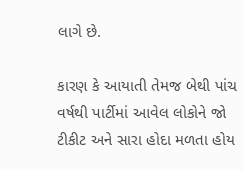લાગે છે.

કારણ કે આયાતી તેમજ બેથી પાંચ વર્ષથી પાર્ટીમાં આવેલ લોકોને જો ટીકીટ અને સારા હોદા મળતા હોય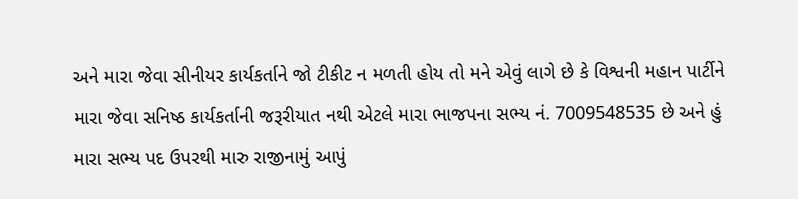અને મારા જેવા સીનીયર કાર્યકર્તાને જો ટીકીટ ન મળતી હોય તો મને એવું લાગે છે કે વિશ્વની મહાન પાર્ટીને મારા જેવા સનિષ્ઠ કાર્યકર્તાની જરૂરીયાત નથી એટલે મારા ભાજપના સભ્ય નં. 7009548535 છે અને હું મારા સભ્ય પદ ઉપરથી મારુ રાજીનામું આપું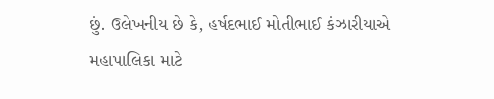છું. ઉલેખનીય છે કે, હર્ષદભાઈ મોતીભાઈ કંઝારીયાએ મહાપાલિકા માટે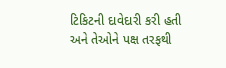ટિકિટની દાવેદારી કરી હતી અને તેઓને પક્ષ તરફથી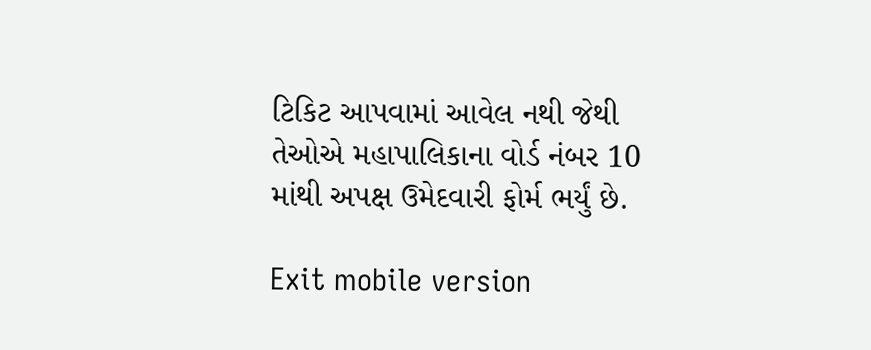ટિકિટ આપવામાં આવેલ નથી જેથી તેઓએ મહાપાલિકાના વોર્ડ નંબર 10 માંથી અપક્ષ ઉમેદવારી ફોર્મ ભર્યું છે.

Exit mobile version